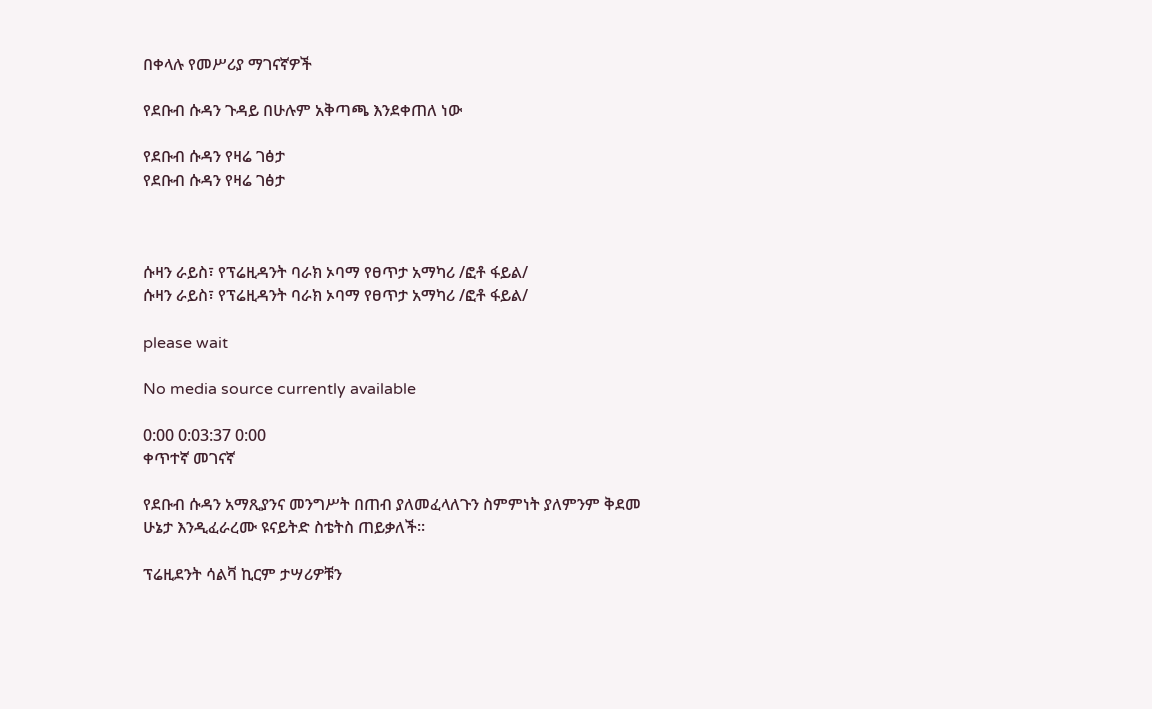በቀላሉ የመሥሪያ ማገናኛዎች

የደቡብ ሱዳን ጉዳይ በሁሉም አቅጣጫ እንደቀጠለ ነው

የደቡብ ሱዳን የዛሬ ገፅታ
የደቡብ ሱዳን የዛሬ ገፅታ



ሱዛን ራይስ፣ የፕሬዚዳንት ባራክ ኦባማ የፀጥታ አማካሪ /ፎቶ ፋይል/
ሱዛን ራይስ፣ የፕሬዚዳንት ባራክ ኦባማ የፀጥታ አማካሪ /ፎቶ ፋይል/

please wait

No media source currently available

0:00 0:03:37 0:00
ቀጥተኛ መገናኛ

የደቡብ ሱዳን አማጺያንና መንግሥት በጠብ ያለመፈላለጉን ስምምነት ያለምንም ቅደመ ሁኔታ እንዲፈራረሙ ዩናይትድ ስቴትስ ጠይቃለች፡፡

ፕሬዚደንት ሳልቫ ኪርም ታሣሪዎቹን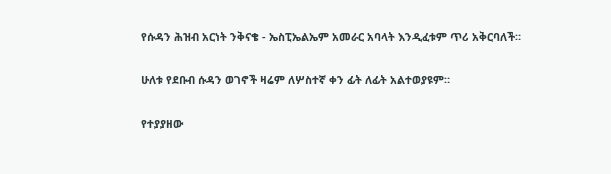የሱዳን ሕዝብ አርነት ንቅናቄ - ኤስፒኤልኤም አመራር አባላት እንዲፈቱም ጥሪ አቅርባለች።

ሁለቱ የደቡብ ሱዳን ወገኖች ዛሬም ለሦስተኛ ቀን ፊት ለፊት አልተወያዩም።

የተያያዘው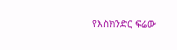የእስክንድር ፍሬው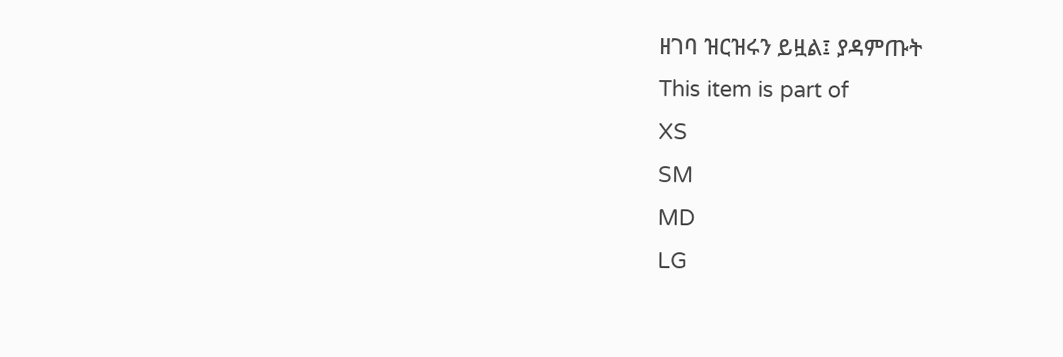ዘገባ ዝርዝሩን ይዟል፤ ያዳምጡት
This item is part of
XS
SM
MD
LG